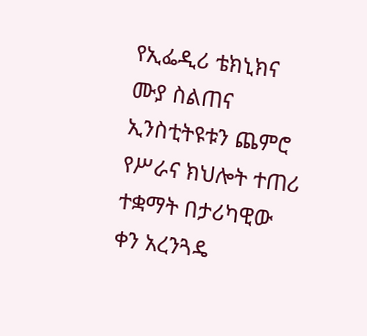የኢፌዲሪ ቴክኒክና ሙያ ስልጠና ኢንስቲትዩቱን ጨምሮ የሥራና ክህሎት ተጠሪ ተቋማት በታሪካዊው ቀን አረንጓዴ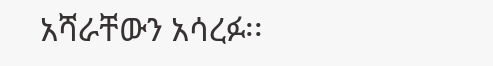አሻራቸውን አሳረፉ፡፡